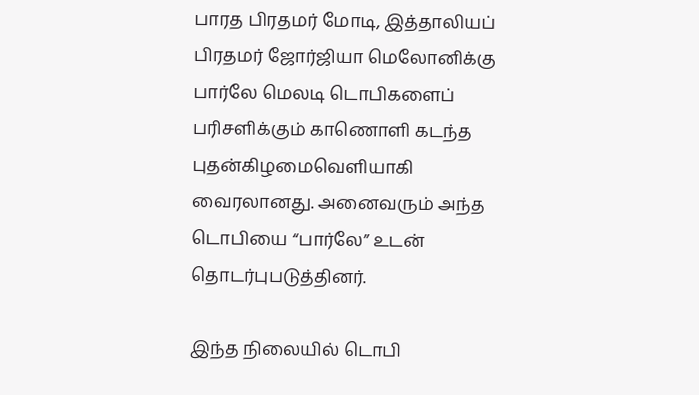பாரத பிரதமர் மோடி, இத்தாலியப் பிரதமர் ஜோர்ஜியா மெலோனிக்கு பார்லே மெலடி டொபிகளைப் பரிசளிக்கும் காணொளி கடந்த புதன்கிழமைவெளியாகி வைரலானது. அனைவரும் அந்த டொபியை “பார்லே” உடன் தொடர்புபடுத்தினர்.

இந்த நிலையில் டொபி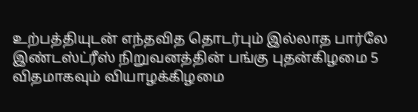உற்பத்தியுடன் எந்தவித தொடர்பும் இல்லாத பார்லே இண்டஸ்ட்ரீஸ் நிறுவனத்தின் பங்கு புதன்கிழமை 5 விதமாகவும் வியாழக்கிழமை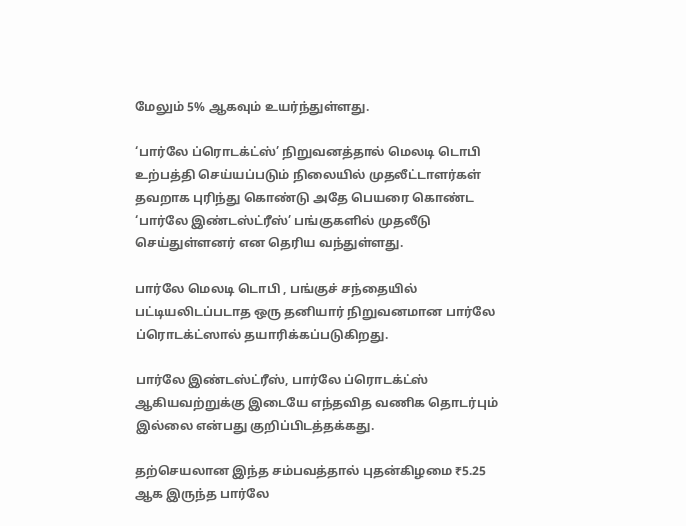மேலும் 5% ஆகவும் உயர்ந்துள்ளது.

‘பார்லே ப்ரொடக்ட்ஸ்’ நிறுவனத்தால் மெலடி டொபி உற்பத்தி செய்யப்படும் நிலையில் முதலீட்டாளர்கள் தவறாக புரிந்து கொண்டு அதே பெயரை கொண்ட ‘பார்லே இண்டஸ்ட்ரீஸ்’ பங்குகளில் முதலீடு செய்துள்ளனர் என தெரிய வந்துள்ளது.

பார்லே மெலடி டொபி , பங்குச் சந்தையில் பட்டியலிடப்படாத ஒரு தனியார் நிறுவனமான பார்லே ப்ரொடக்ட்ஸால் தயாரிக்கப்படுகிறது.

பார்லே இண்டஸ்ட்ரீஸ், பார்லே ப்ரொடக்ட்ஸ் ஆகியவற்றுக்கு இடையே எந்தவித வணிக தொடர்பும் இல்லை என்பது குறிப்பிடத்தக்கது.

தற்செயலான இந்த சம்பவத்தால் புதன்கிழமை ₹5.25 ஆக இருந்த பார்லே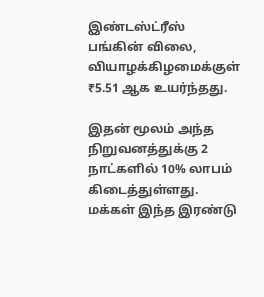இண்டஸ்ட்ரீஸ் பங்கின் விலை, வியாழக்கிழமைக்குள் ₹5.51 ஆக உயர்ந்தது.

இதன் மூலம் அந்த நிறுவனத்துக்கு 2 நாட்களில் 10% லாபம் கிடைத்துள்ளது. மக்கள் இந்த இரண்டு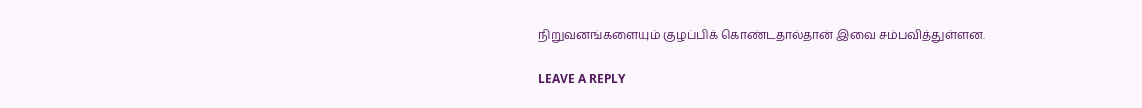நிறுவனங்களையும் குழப்பிக் கொண்டதால்தான் இவை சம்பவித்துள்ளன.

LEAVE A REPLY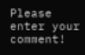Please enter your comment!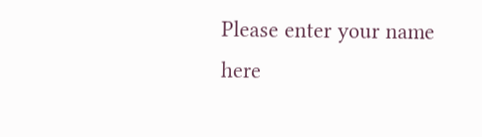Please enter your name here